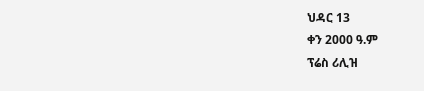ህዳር 13
ቀን 2000 ዓ.ም
ፕሬስ ሪሊዝ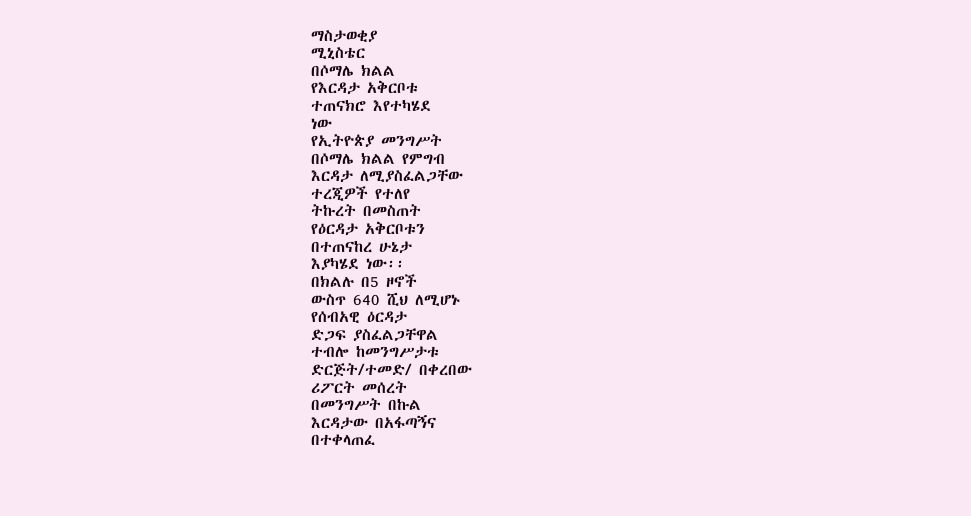ማስታወቂያ
ሚኒስቴር
በሶማሌ ክልል
የእርዳታ አቅርቦቱ
ተጠናክሮ እየተካሄደ
ነው
የኢትዮጵያ መንግሥት
በሶማሌ ክልል የምግብ
እርዳታ ለሚያስፈልጋቸው
ተረጂዎች የተለየ
ትኩረት በመስጠት
የዕርዳታ አቅርቦቱን
በተጠናከረ ሁኔታ
እያካሄደ ነው፡፡
በክልሉ በ5 ዞኖች
ውስጥ 640 ሺህ ለሚሆኑ
የሰብአዊ ዕርዳታ
ድጋፍ ያስፈልጋቸዋል
ተብሎ ከመንግሥታቱ
ድርጅት/ተመድ/ በቀረበው
ሪፖርት መሰረት
በመንግሥት በኩል
እርዳታው በአፋጣኝና
በተቀላጠፈ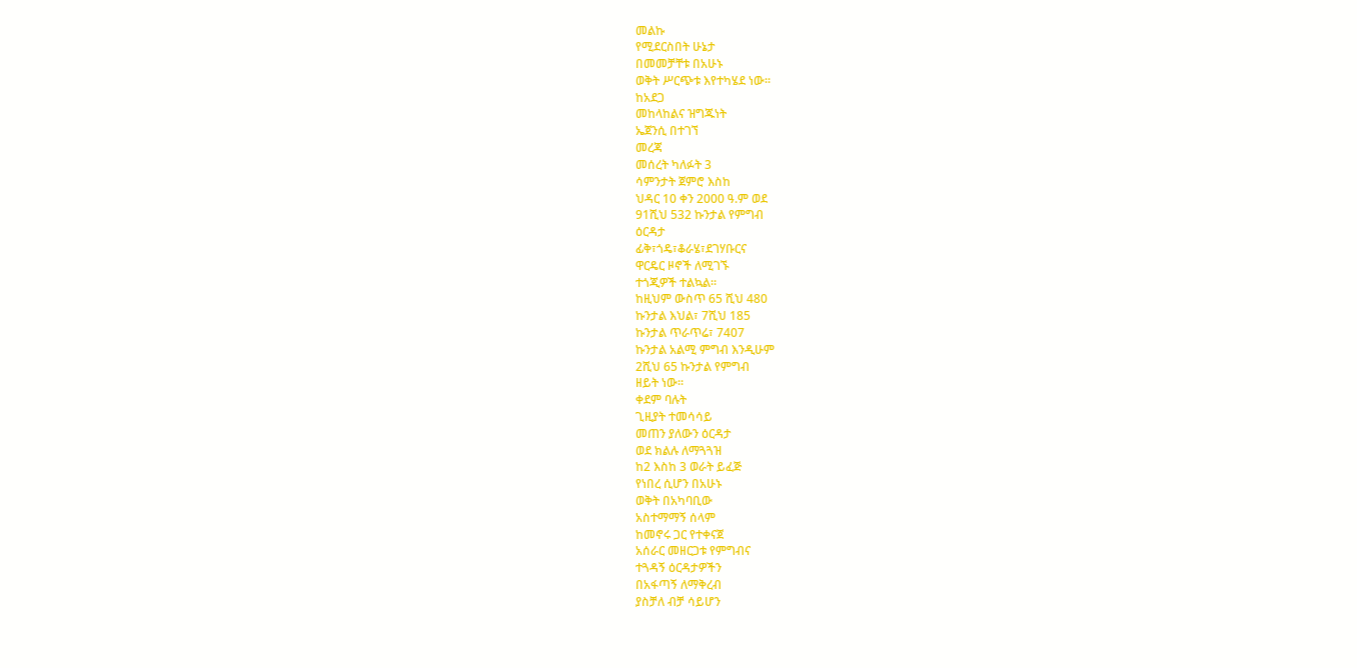መልኩ
የሚደርስበት ሁኔታ
በመመቻቸቱ በአሁኑ
ወቅት ሥርጭቱ እየተካሄደ ነው፡፡
ከአደጋ
መከላከልና ዝግጁነት
ኤጀንሲ በተገኘ
መረጃ
መሰረት ካለፉት 3
ሳምንታት ጀምሮ እስከ
ህዳር 10 ቀን 2000 ዓ.ም ወደ
91ሺህ 532 ኩንታል የምግብ
ዕርዳታ
ፊቅ፣ጎዴ፣ቆራሄ፣ደገሃቡርና
ዋርዴር ዞኖች ለሚገኙ
ተጎጂዎች ተልኳል፡፡
ከዚህም ውስጥ 65 ሺህ 480
ኩንታል እህል፣ 7ሺህ 185
ኩንታል ጥራጥሬ፣ 7407
ኩንታል አልሚ ምግብ እንዲሁም
2ሺህ 65 ኩንታል የምግብ
ዘይት ነው፡፡
ቀደም ባሉት
ጊዚያት ተመሳሳይ
መጠን ያለውን ዕርዳታ
ወደ ክልሉ ለማጓጓዝ
ከ2 እስከ 3 ወራት ይፈጅ
የነበረ ሲሆን በአሁኑ
ወቅት በአካባቢው
አስተማማኝ ሰላም
ከመኖሩ ጋር የተቀናጀ
አሰራር መዘርጋቱ የምግብና
ተጓዳኝ ዕርዳታዎችን
በአፋጣኝ ለማቅረብ
ያስቻለ ብቻ ሳይሆን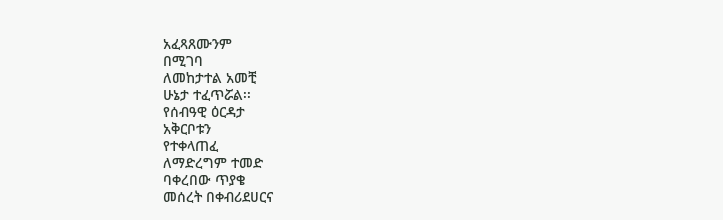አፈጻጸሙንም
በሚገባ
ለመከታተል አመቺ
ሁኔታ ተፈጥሯል፡፡
የሰብዓዊ ዕርዳታ
አቅርቦቱን
የተቀላጠፈ
ለማድረግም ተመድ
ባቀረበው ጥያቄ
መሰረት በቀብሪደሀርና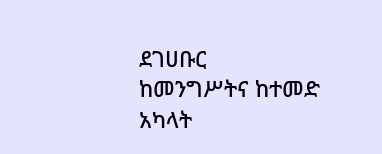ደገሀቡር
ከመንግሥትና ከተመድ
አካላት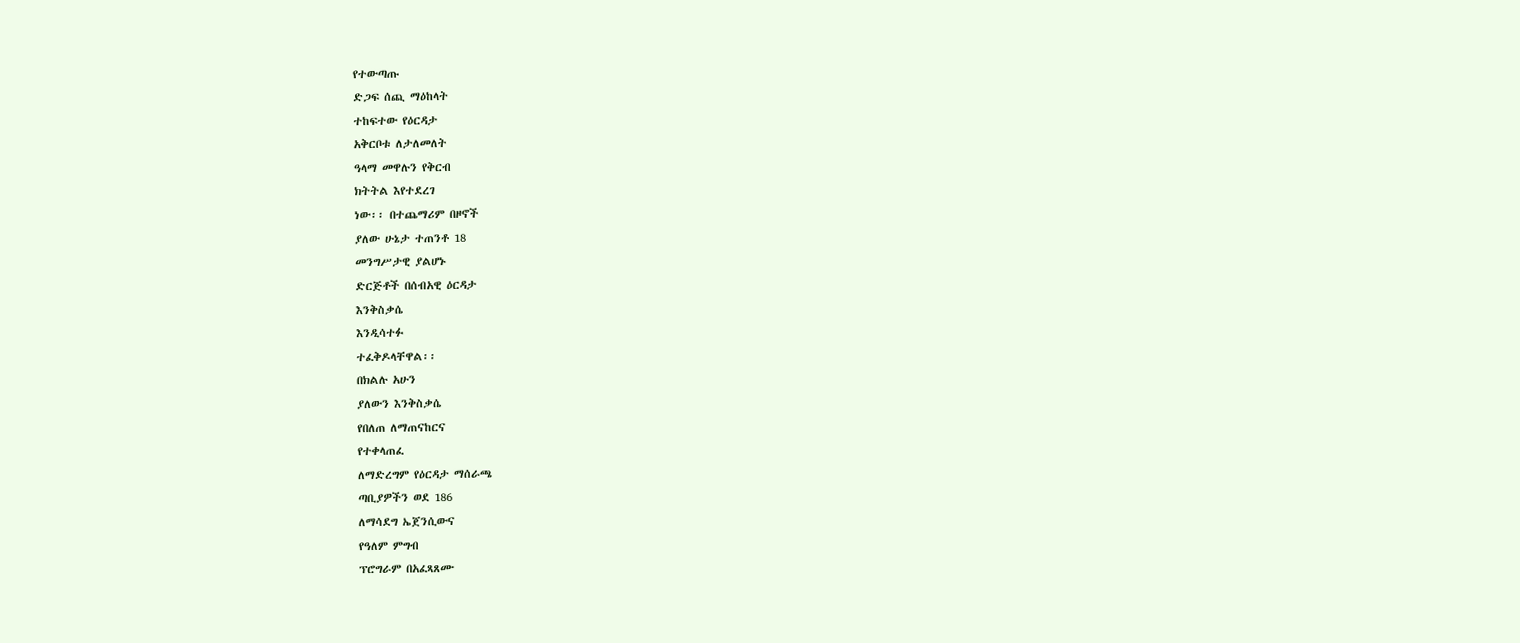የተውጣጡ
ድጋፍ ሰጪ ማዕከላት
ተከፍተው የዕርዳታ
አቅርቦቱ ለታለመለት
ዓላማ መዋሉን የቅርብ
ክትትል እየተደረገ
ነው፡፡ በተጨማሪም በዞኖች
ያለው ሁኔታ ተጠንቶ 18
መንግሥታዊ ያልሆኑ
ድርጅቶች በሰብአዊ ዕርዳታ
እንቅስቃሴ
እንዲሳተፉ
ተፈቅዶላቸዋል፡፡
በክልሉ አሁን
ያለውን እንቅስቃሴ
የበለጠ ለማጠናከርና
የተቀላጠፈ
ለማድረግም የዕርዳታ ማሰራጫ
ጣቢያዎችን ወደ 186
ለማሳደግ ኤጀንሲውና
የዓለም ምግብ
ፕሮግራም በአፈጻጸሙ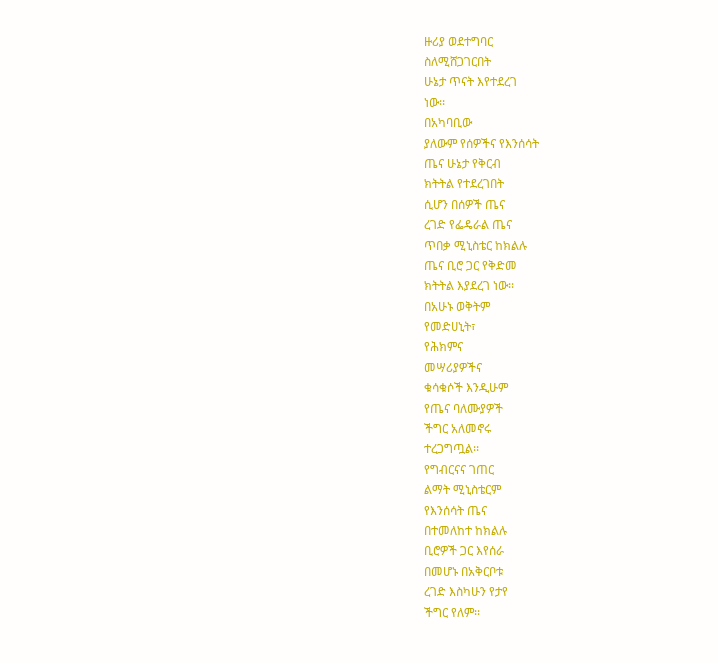ዙሪያ ወደተግባር
ስለሚሸጋገርበት
ሁኔታ ጥናት እየተደረገ
ነው፡፡
በአካባቢው
ያለውም የሰዎችና የእንሰሳት
ጤና ሁኔታ የቅርብ
ክትትል የተደረገበት
ሲሆን በሰዎች ጤና
ረገድ የፌዴራል ጤና
ጥበቃ ሚኒስቴር ከክልሉ
ጤና ቢሮ ጋር የቅድመ
ክትትል እያደረገ ነው፡፡
በአሁኑ ወቅትም
የመድሀኒት፣
የሕክምና
መሣሪያዎችና
ቁሳቁሶች እንዲሁም
የጤና ባለሙያዎች
ችግር አለመኖሩ
ተረጋግጧል፡፡
የግብርናና ገጠር
ልማት ሚኒስቴርም
የእንሰሳት ጤና
በተመለከተ ከክልሉ
ቢሮዎች ጋር እየሰራ
በመሆኑ በአቅርቦቱ
ረገድ እስካሁን የታየ
ችግር የለም፡፡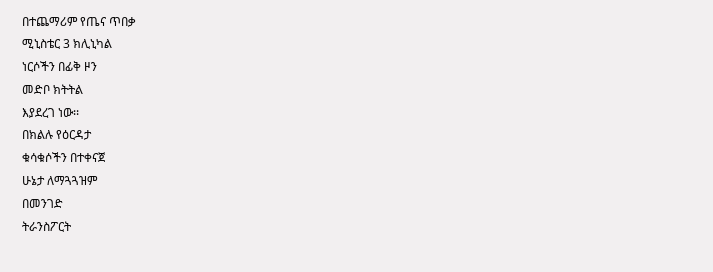በተጨማሪም የጤና ጥበቃ
ሚኒስቴር 3 ክሊኒካል
ነርሶችን በፊቅ ዞን
መድቦ ክትትል
እያደረገ ነው፡፡
በክልሉ የዕርዳታ
ቁሳቁሶችን በተቀናጀ
ሁኔታ ለማጓጓዝም
በመንገድ
ትራንስፖርት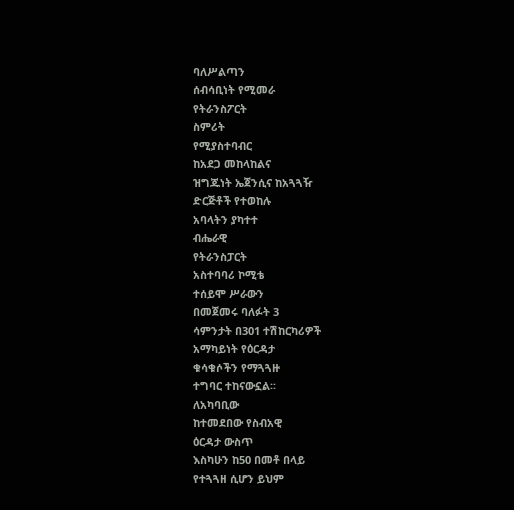ባለሥልጣን
ሰብሳቢነት የሚመራ
የትራንስፖርት
ስምሪት
የሚያስተባብር
ከአደጋ መከላከልና
ዝግጁነት ኤጀንሲና ከአጓጓዥ
ድርጅቶች የተወከሉ
አባላትን ያካተተ
ብሔራዊ
የትራንስፓርት
አስተባባሪ ኮሚቴ
ተሰይሞ ሥራውን
በመጀመሩ ባለፉት 3
ሳምንታት በ301 ተሽከርካሪዎች
አማካይነት የዕርዳታ
ቁሳቁሶችን የማጓጓዙ
ተግባር ተከናውኗል፡፡
ለአካባቢው
ከተመደበው የስብአዊ
ዕርዳታ ውስጥ
እስካሁን ከ50 በመቶ በላይ
የተጓጓዘ ሲሆን ይህም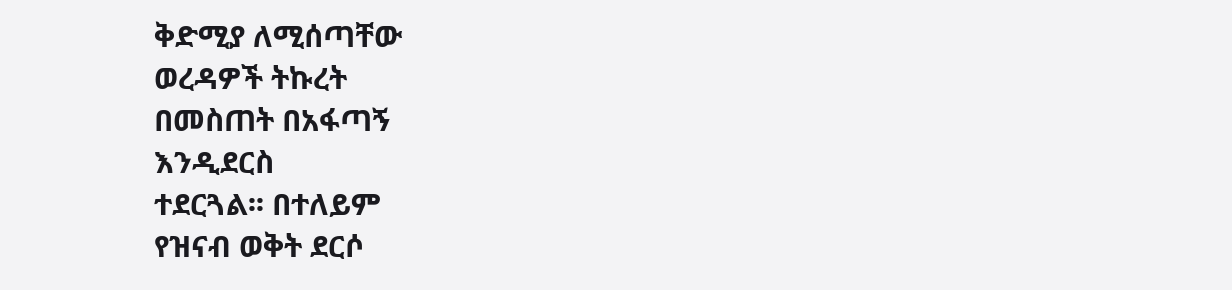ቅድሚያ ለሚሰጣቸው
ወረዳዎች ትኩረት
በመስጠት በአፋጣኝ
እንዲደርስ
ተደርጓል፡፡ በተለይም
የዝናብ ወቅት ደርሶ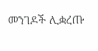መንገዶች ሊቋረጡ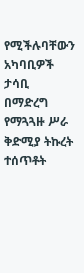የሚችሉባቸውን
አካባቢዎች ታሳቢ
በማድረግ
የማጓጓዙ ሥራ
ቅድሚያ ትኩረት
ተሰጥቶት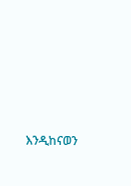እንዲከናወን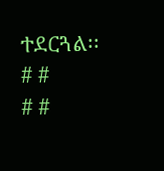ተደርጓል፡፡
# #
# #